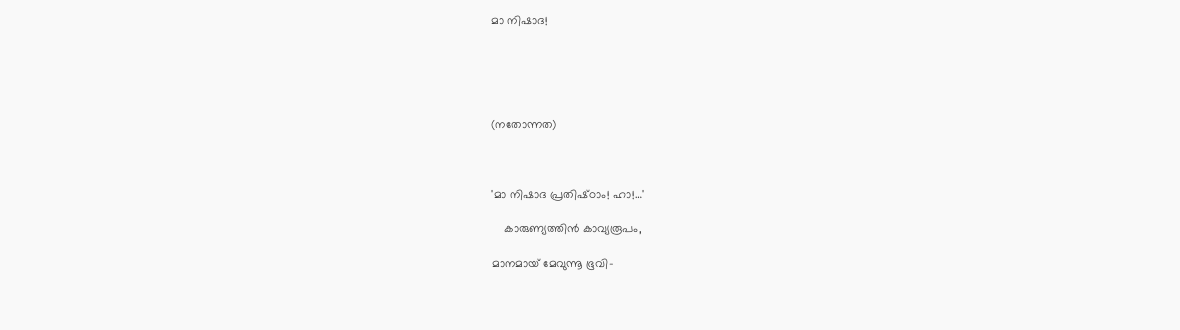മാ നിഷാദ!





(നതോന്നത)



'മാ നിഷാദ പ്രതിഷ്‌ഠാം! ഹാ!…'

    കാരുണ്യത്തിൻ കാവ്യരൂപം,

മാനമായ് മേവുന്നൂ ഭൂവി-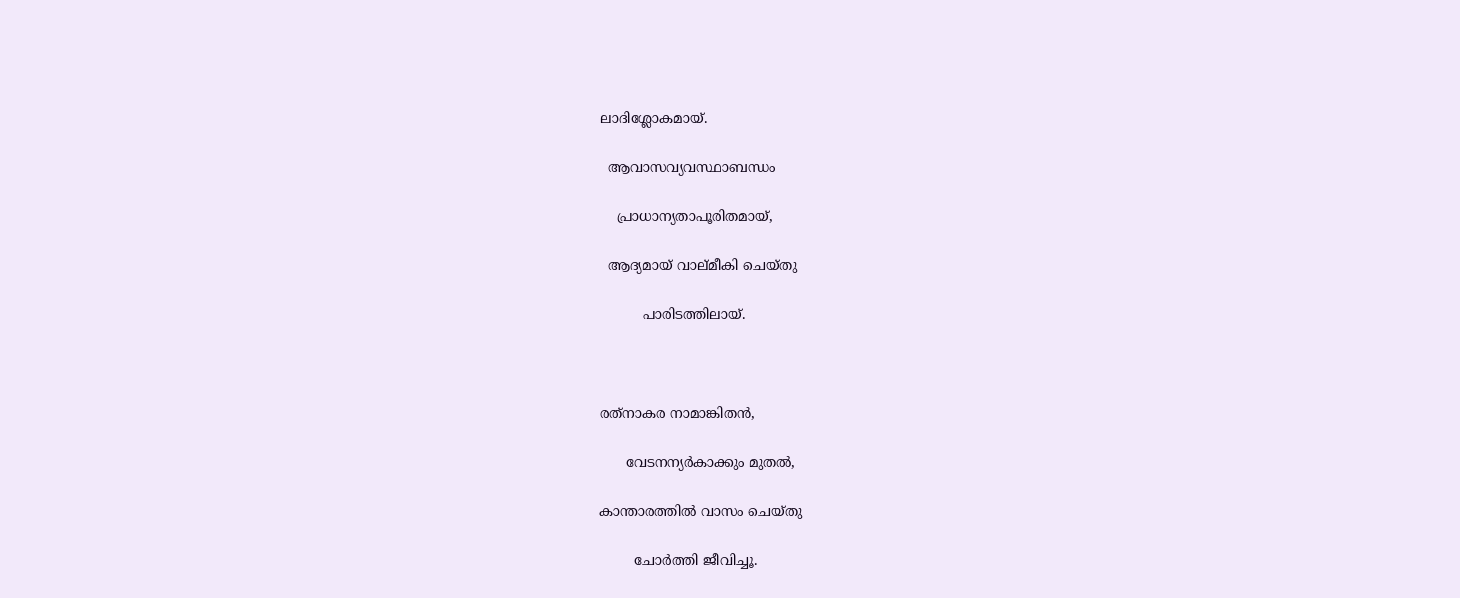ലാദിശ്ലോകമായ്.

  ആവാസവ്യവസ്ഥാബന്ധം

    പ്രാധാന്യതാപൂരിതമായ്,

  ആദ്യമായ് വാല്മീകി ചെയ്തു

          പാരിടത്തിലായ്.



രത്‌നാകര നാമാങ്കിതൻ,

      വേടനന്യർകാക്കും മുതൽ,

കാന്താരത്തിൽ വാസം ചെയ്തു

        ചോർത്തി ജീവിച്ചൂ.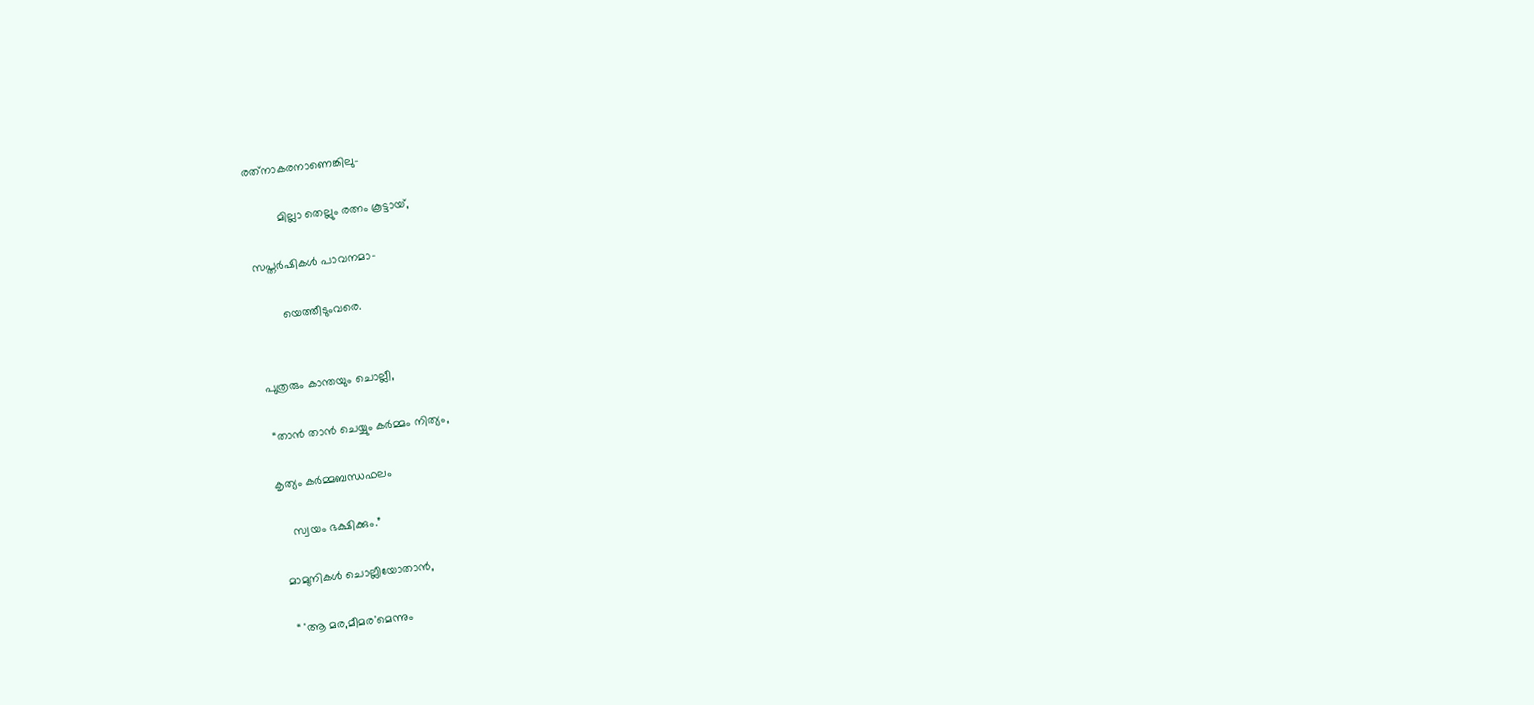രത്‌നാകരനാണെങ്കിലു-

         മില്ലാ തെല്ലും രത്നം കൂട്ടായ്,

സപ്തർഷികൾ പാവനമാ-

        യെത്തീടുംവരെ.


പുത്രരും കാന്തയും ചൊല്ലീ,

 “താൻ താൻ ചെയ്യും കർമ്മം നിത്യം,

കൃത്യം കർമ്മബന്ധഫലം

    സ്വയം ഭക്ഷിക്കും.”

 മാമുനികൾ ചൊല്ലീയോതാൻ,

  “ 'ആ മര,മീമര'മെന്നും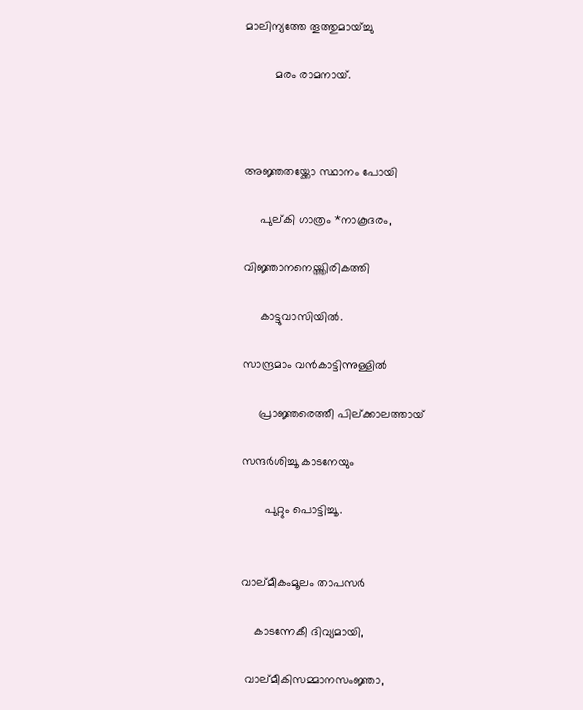മാലിന്യത്തേ തൂത്തുമായ്ച്ചു

         മരം രാമനായ്.



അജ്ഞതയ്ക്കോ സ്ഥാനം പോയി

     പുല്കി ഗാത്രം *നാകൂദരം,

വിജ്ഞാനനെയ്ത്തിരികത്തി

     കാട്ടുവാസിയിൽ.

സാന്ദ്രമാം വൻകാട്ടിന്നുള്ളിൽ

     പ്രാജ്ഞരെത്തീ പില്ക്കാലത്തായ്

സന്ദർശിച്ചൂ കാടനേയും

       പുറ്റും പൊട്ടിച്ചൂ.


വാല്മീകംമൂലം താപസർ

    കാടന്നേകീ ദിവ്യമായി,

 വാല്മീകിസമ്മാനസംജ്ഞാ,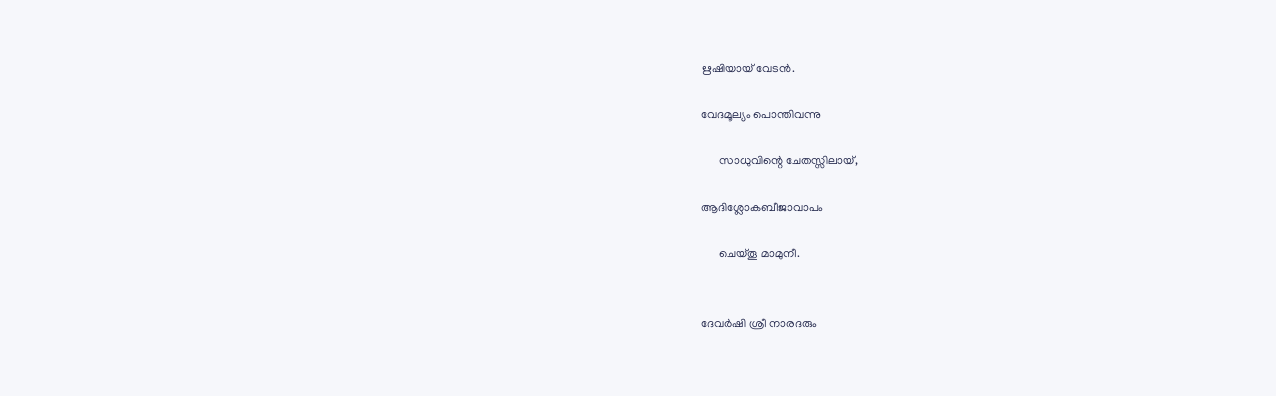ഋഷിയായ് വേടൻ.

വേദമൂല്യം പൊന്തിവന്നു

      സാധുവിന്റെ ചേതസ്സിലായ്,

ആദിശ്ലോകബീജാവാപം

      ചെയ്തൂ മാമുനീ.


ദേവർഷി ശ്രീ നാരദരും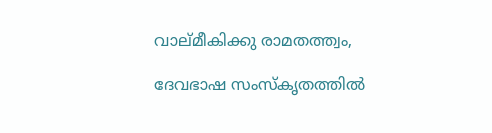വാല്മീകിക്കു രാമതത്ത്വം,

ദേവഭാഷ സംസ്കൃതത്തിൽ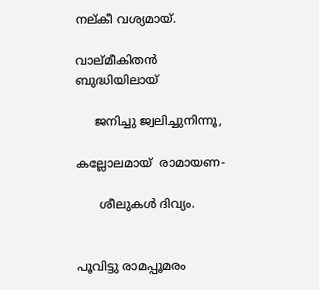നല്കീ വശ്യമായ്.

വാല്മീകിതൻ ബുദ്ധിയിലായ്

     ജനിച്ചു ജ്വലിച്ചുനിന്നൂ,

കല്ലോലമായ്  രാമായണ-

      ശീലുകൾ ദിവ്യം.


പൂവിട്ടു രാമപ്പൂമരം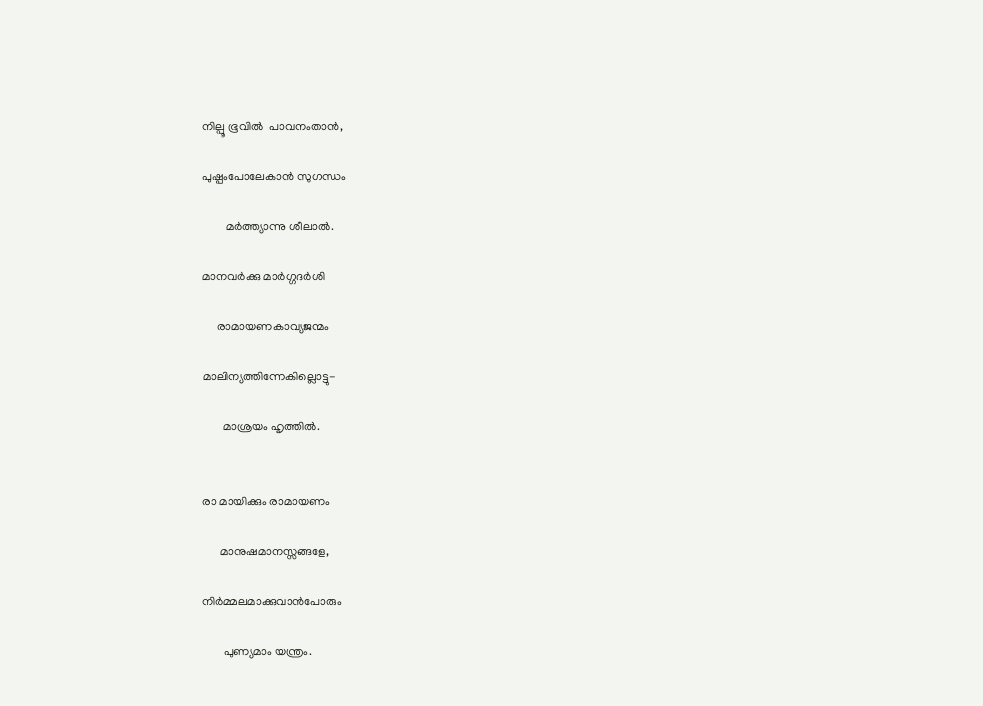നില്പൂ ഭൂവിൽ  പാവനംതാൻ,

പുഷ്പംപോലേകാൻ സുഗന്ധം

        മർത്ത്യാന്നു ശീലാൽ.

മാനവർക്കു മാർഗ്ഗദർശി

     രാമായണകാവ്യജന്മം

മാലിന്യത്തിന്നേകില്ലൊട്ടു-

       മാശ്രയം ഹൃത്തിൽ.


രാ മായിക്കും രാമായണം

      മാനുഷമാനസ്സങ്ങളേ,

നിർമ്മലമാക്കുവാൻപോരും

       പുണ്യമാം യന്ത്രം.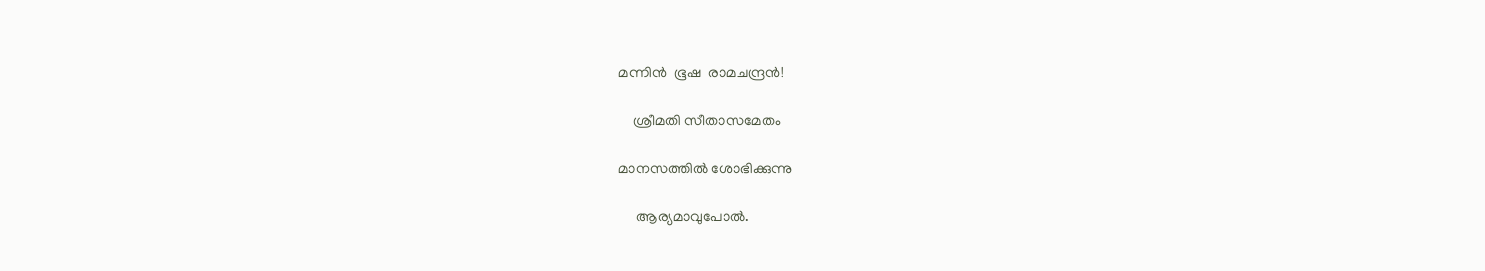മന്നിൻ  ഭൂഷ  രാമചന്ദ്രൻ!

    ശ്രീമതി സീതാസമേതം

മാനസത്തിൽ ശോഭിക്കുന്നു

     ആര്യമാവുപോൽ.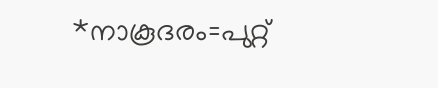*നാകൂദരം=പുറ്റ്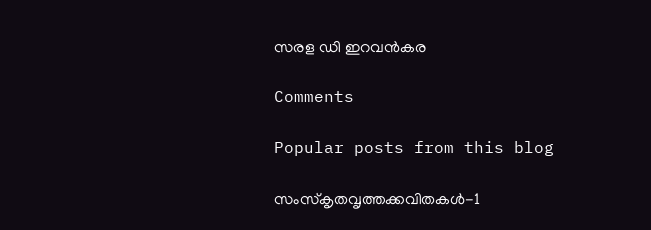സരള ഡി ഇറവൻകര

Comments

Popular posts from this blog

സംസ്‌കൃതവൃത്തക്കവിതകൾ-1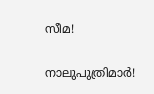സീമ!

നാലുപുത്രിമാർ!